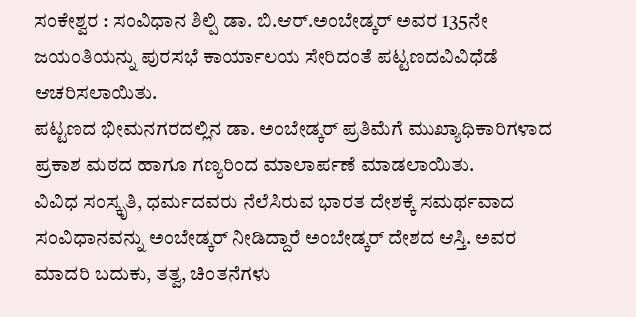ಸಂಕೇಶ್ವರ : ಸಂವಿಧಾನ ಶಿಲ್ಪಿ ಡಾ. ಬಿ.ಆರ್.ಅಂಬೇಡ್ಕರ್ ಅವರ 135ನೇ ಜಯಂತಿಯನ್ನು ಪುರಸಭೆ ಕಾರ್ಯಾಲಯ ಸೇರಿದಂತೆ ಪಟ್ಟಣದವಿವಿಧೆಡೆ ಆಚರಿಸಲಾಯಿತು.
ಪಟ್ಟಣದ ಭೀಮನಗರದಲ್ಲಿನ ಡಾ. ಅಂಬೇಡ್ಕರ್ ಪ್ರತಿಮೆಗೆ ಮುಖ್ಯಾಧಿಕಾರಿಗಳಾದ ಪ್ರಕಾಶ ಮಠದ ಹಾಗೂ ಗಣ್ಯರಿಂದ ಮಾಲಾರ್ಪಣೆ ಮಾಡಲಾಯಿತು.
ವಿವಿಧ ಸಂಸ್ಕೃತಿ, ಧರ್ಮದವರು ನೆಲೆಸಿರುವ ಭಾರತ ದೇಶಕ್ಕೆ ಸಮರ್ಥವಾದ ಸಂವಿಧಾನವನ್ನು ಅಂಬೇಡ್ಕರ್ ನೀಡಿದ್ದಾರೆ ಅಂಬೇಡ್ಕರ್ ದೇಶದ ಆಸ್ತಿ. ಅವರ ಮಾದರಿ ಬದುಕು, ತತ್ವ, ಚಿಂತನೆಗಳು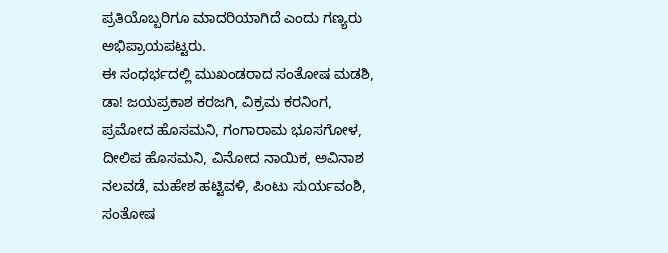ಪ್ರತಿಯೊಬ್ಬರಿಗೂ ಮಾದರಿಯಾಗಿದೆ ಎಂದು ಗಣ್ಯರು ಅಭಿಪ್ರಾಯಪಟ್ಟರು.
ಈ ಸಂಧರ್ಭದಲ್ಲಿ ಮುಖಂಡರಾದ ಸಂತೋಷ ಮಡಶಿ, ಡಾ! ಜಯಪ್ರಕಾಶ ಕರಜಗಿ, ವಿಕ್ರಮ ಕರನಿಂಗ, ಪ್ರಮೋದ ಹೊಸಮನಿ, ಗಂಗಾರಾಮ ಭೂಸಗೋಳ, ದೀಲಿಪ ಹೊಸಮನಿ, ವಿನೋದ ನಾಯಿಕ, ಅವಿನಾಶ ನಲವಡೆ, ಮಹೇಶ ಹಟ್ಟಿವಳಿ, ಪಿಂಟು ಸುರ್ಯವಂಶಿ, ಸಂತೋಷ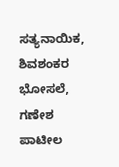ಸತ್ಯನಾಯಿಕ, ಶಿವಶಂಕರ ಭೋಸಲೆ, ಗಣೇಶ ಪಾಟೀಲ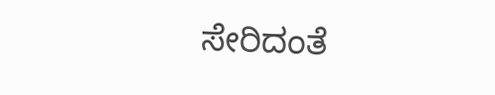ಸೇರಿದಂತೆ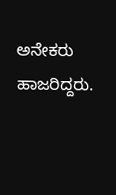ಅನೇಕರು ಹಾಜರಿದ್ದರು.